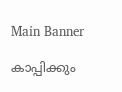Main Banner

കാപ്പിക്കും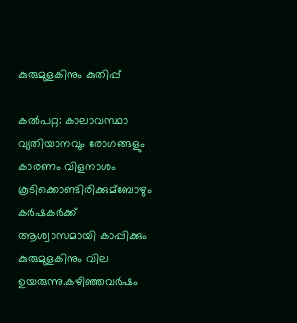കുരുമുളകിനും കുതിപ്പ്

കല്‍പറ്റ: കാലാവസ്ഥാ വ്യതിയാനവും രോഗങ്ങളും കാരണം വിളനാശം കൂടിക്കൊണ്ടിരിക്കുമ്ബോഴും കർഷകർക്ക് ആശ്വാസമായി കാപ്പിക്കും കുരുമുളകിനും വില ഉയരുന്നു.കഴി‍ഞ്ഞവർഷം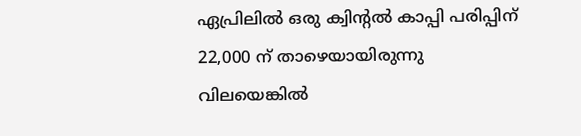ഏപ്രിലില്‍ ഒരു ക്വിന്റല്‍ കാപ്പി പരിപ്പിന് 22,000 ന് താഴെയായിരുന്നു വിലയെങ്കില്‍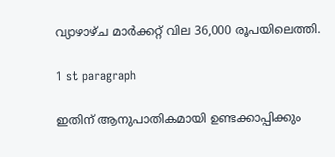വ്യാഴാഴ്ച മാർക്കറ്റ് വില 36,000 രൂപയിലെത്തി.

1 st paragraph

ഇതിന് ആനുപാതികമായി ഉണ്ടക്കാപ്പിക്കും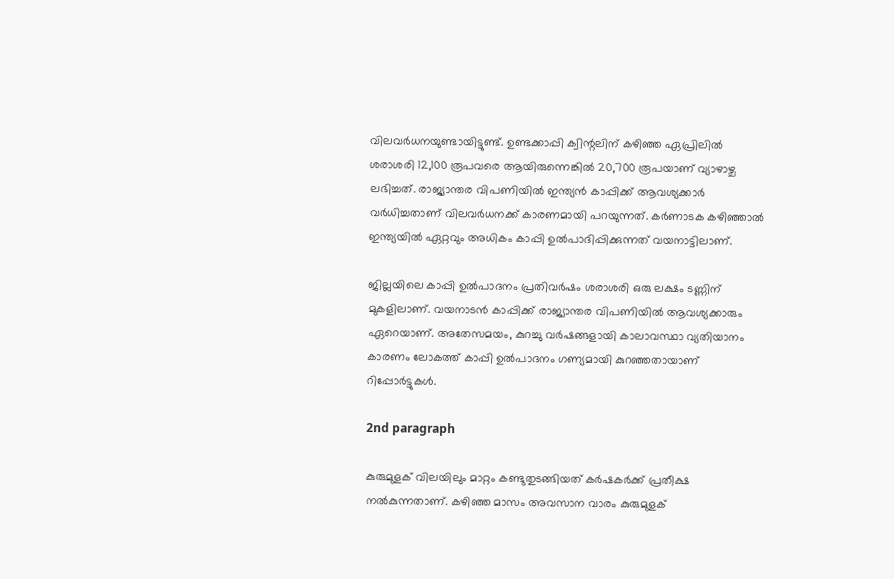വിലവർധനയുണ്ടായിട്ടുണ്ട്. ഉണ്ടക്കാപ്പി ക്വിന്റലിന് കഴിഞ്ഞ ഏപ്രിലില്‍ ശരാശരി 12,100 രൂപവരെ ആയിരുന്നെങ്കില്‍ 20,700 രൂപയാണ് വ്യാഴാഴ്ച ലഭിച്ചത്. രാജ്യാന്തര വിപണിയില്‍ ഇന്ത്യൻ കാപ്പിക്ക് ആവശ്യക്കാർ വർധിച്ചതാണ് വിലവർധനക്ക് കാരണമായി പറയുന്നത്. കർണാടക കഴിഞ്ഞാല്‍ ഇന്ത്യയില്‍ ഏറ്റവും അധികം കാപ്പി ഉല്‍പാദിപ്പിക്കുന്നത് വയനാട്ടിലാണ്.

ജില്ലയിലെ കാപ്പി ഉല്‍പാദനം പ്രതിവർഷം ശരാശരി ഒരു ലക്ഷം ടണ്ണിന് മുകളിലാണ്. വയനാടൻ കാപ്പിക്ക് രാജ്യാന്തര വിപണിയില്‍ ആവശ്യക്കാരും ഏറെയാണ്. അതേസമയം, കുറച്ചു വർഷങ്ങളായി കാലാവസ്ഥാ വ്യതിയാനം കാരണം ലോകത്ത് കാപ്പി ഉല്‍പാദനം ഗണ്യമായി കുറഞ്ഞതായാണ് റിപ്പോർട്ടുകള്‍.

2nd paragraph

കുരുമുളക് വിലയിലും മാറ്റം കണ്ടുതുടങ്ങിയത് കർഷകർക്ക് പ്രതീക്ഷ നല്‍കുന്നതാണ്. കഴിഞ്ഞ മാസം അവസാന വാരം കുരുമുളക്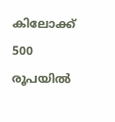കിലോക്ക് 500 രൂപയില്‍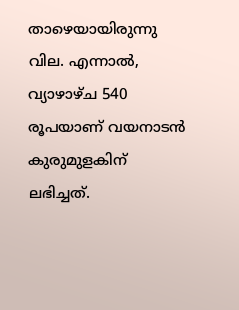താഴെയായിരുന്നു വില. എന്നാല്‍, വ്യാഴാഴ്ച 540 രൂപയാണ് വയനാടൻ കുരുമുളകിന് ലഭിച്ചത്.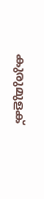കുരുമുളക്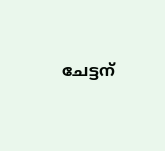ചേട്ടന്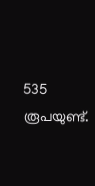535 രൂപയുണ്ട്.